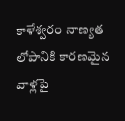కాళేశ్వరం నాణ్యత లోపానికి కారణమైన వాళ్లపై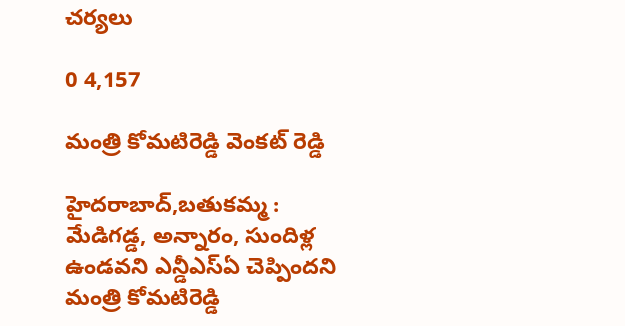చర్యలు

0 4,157

మంత్రి కోమటిరెడ్డి వెంకట్ రెడ్డి

హైదరాబాద్,బతుకమ్మ :  మేడిగడ్డ, అన్నారం, సుందిళ్ల ఉండవని ఎన్డీఎస్ఏ చెప్పిందని మంత్రి కోమటిరెడ్డి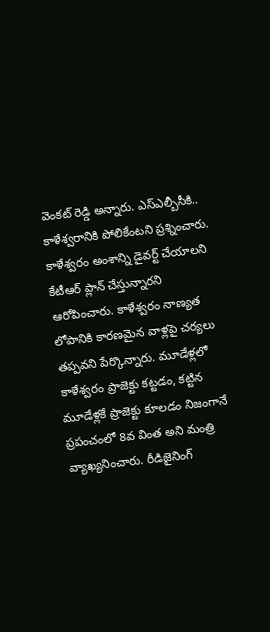వెంకట్ రెడ్డి అన్నారు. ఎస్ఎల్బీసీకి.. కాళేశ్వరానికి పోలికేంటని ప్రశ్నించారు. కాళేశ్వరం అంశాన్ని డైవర్ట్‌ చేయాలని కేటీఆర్‌ ప్లాన్‌ చేస్తున్నారని ఆరోపించారు. కాళేశ్వరం నాణ్యత లోపానికి కారణమైన వాళ్లపై చర్యలు తప్పవని పేర్కొన్నారు. మూడేళ్లలో కాళేశ్వరం ప్రాజెక్టు కట్టడం, కట్టిన మూడేళ్లకే ప్రాజెక్టు కూలడం నిజంగానే ప్రపంచంలో 8వ వింత అని మంత్రి వ్యాఖ్యనించారు. రీడిజైనింగ్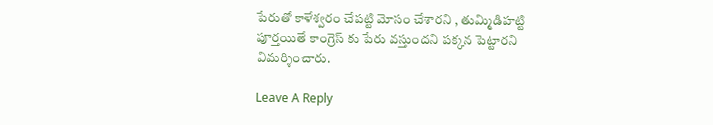పేరుతో కాళేశ్వరం చేపట్టి మోసం చేశారని , తుమ్మిడిహట్టి పూర్తయితే కాంగ్రెస్ కు పేరు వస్తుందని పక్కన పెట్టారని విమర్శించారు.

Leave A Reply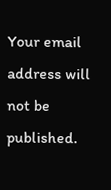Your email address will not be published.